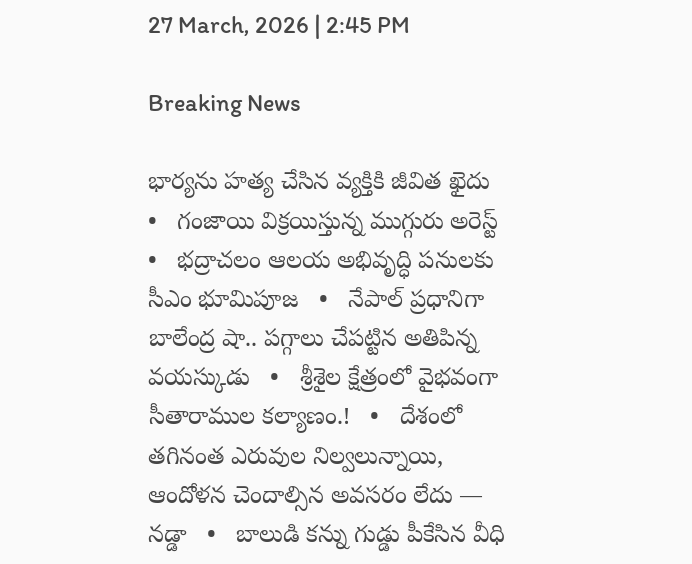27 March, 2026 | 2:45 PM

Breaking News

భార్యను హత్య చేసిన వ్యక్తికి జీవిత ఖైదు   •   గంజాయి విక్రయిస్తున్న ముగ్గురు అరెస్ట్   •   భద్రాచలం ఆలయ అభివృద్ధి పనులకు సీఎం భూమిపూజ   •   నేపాల్‌ ప్రధానిగా బాలేంద్ర షా.. పగ్గాలు చేపట్టిన అతిపిన్న వయస్కుడు   •   శ్రీశైల క్షేత్రంలో వైభవంగా సీతారాముల కల్యాణం.!   •   దేశంలో తగినంత ఎరువుల నిల్వలున్నాయి, ఆందోళన చెందాల్సిన అవసరం లేదు — నడ్డా   •   బాలుడి కన్ను గుడ్డు పీకేసిన వీధి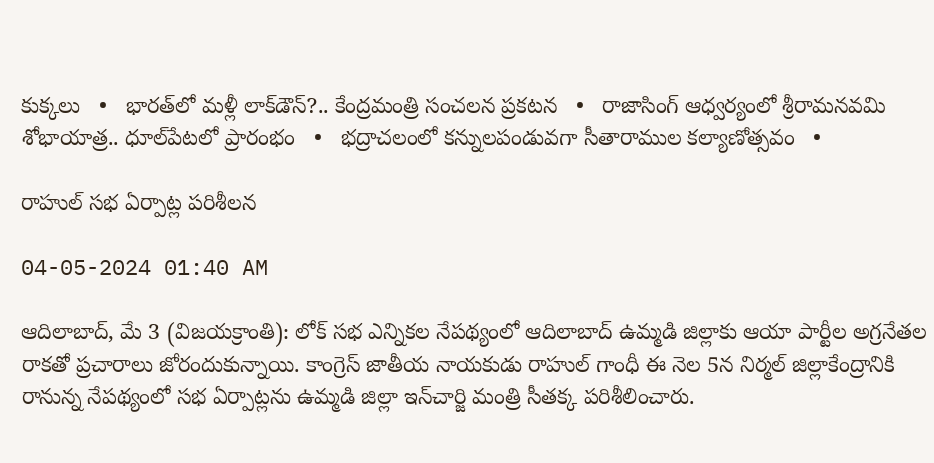కుక్కలు   •   భారత్‌లో మళ్లీ లాక్‌డౌన్‌?.. కేంద్రమంత్రి సంచలన ప్రకటన   •   రాజాసింగ్ ఆధ్వర్యంలో శ్రీరామనవమి శోభాయాత్ర.. ధూల్‌పేటలో ప్రారంభం   •   భద్రాచలంలో కన్నులపండువగా సీతారాముల కల్యాణోత్సవం   •

రాహుల్ సభ ఏర్పాట్ల పరిశీలన

04-05-2024 01:40 AM

ఆదిలాబాద్, మే 3 (విజయక్రాంతి): లోక్ సభ ఎన్నికల నేపథ్యంలో ఆదిలాబాద్ ఉమ్మడి జిల్లాకు ఆయా పార్టీల అగ్రనేతల రాకతో ప్రచారాలు జోరందుకున్నాయి. కాంగ్రెస్ జాతీయ నాయకుడు రాహుల్ గాంధీ ఈ నెల 5న నిర్మల్ జిల్లాకేంద్రానికి రానున్న నేపథ్యంలో సభ ఏర్పాట్లను ఉమ్మడి జిల్లా ఇన్‌చార్జి మంత్రి సీతక్క పరిశీలించారు.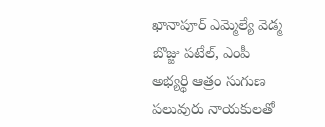ఖానాపూర్ ఎమ్మెల్యే వెడ్మ బొజ్జు పటేల్, ఎంపీ అభ్యర్థి ఆత్రం సుగుణ పలువురు నాయకులతో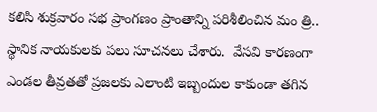కలిసి శుక్రవారం సభ ప్రాంగణం ప్రాంతాన్ని పరిశీలించిన మం త్రి.. స్థానిక నాయకులకు పలు సూచనలు చేశారు.  వేసవి కారణంగా ఎండల తీవ్రతతో ప్రజలకు ఎలాంటి ఇబ్బందుల కాకుండా తగిన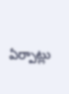ఏర్పాట్లు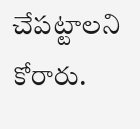చేపట్టాలని కోరారు.